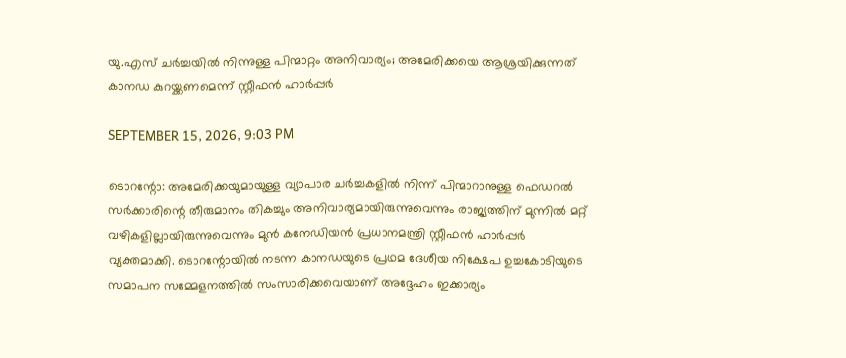യു.എസ് ചര്‍ച്ചയില്‍ നിന്നുള്ള പിന്മാറ്റം അനിവാര്യം; അമേരിക്കയെ ആശ്രയിക്കുന്നത് കാനഡ കുറയ്ക്കണമെന്ന് സ്റ്റീഫന്‍ ഹാര്‍പ്പര്‍

SEPTEMBER 15, 2026, 9:03 PM

ടൊറന്റോ: അമേരിക്കയുമായുള്ള വ്യാപാര ചര്‍ച്ചകളില്‍ നിന്ന് പിന്മാറാനുള്ള ഫെഡറല്‍ സര്‍ക്കാരിന്റെ തീരുമാനം തികച്ചും അനിവാര്യമായിരുന്നുവെന്നും രാജ്യത്തിന് മുന്നില്‍ മറ്റ് വഴികളില്ലായിരുന്നുവെന്നും മുന്‍ കനേഡിയന്‍ പ്രധാനമന്ത്രി സ്റ്റീഫന്‍ ഹാര്‍പ്പര്‍ വ്യക്തമാക്കി. ടൊറന്റോയില്‍ നടന്ന കാനഡയുടെ പ്രഥമ ദേശീയ നിക്ഷേപ ഉച്ചകോടിയുടെ സമാപന സമ്മേളനത്തില്‍ സംസാരിക്കവെയാണ് അദ്ദേഹം ഇക്കാര്യം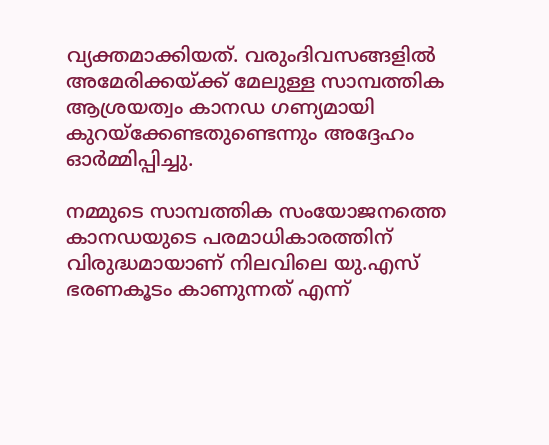വ്യക്തമാക്കിയത്. വരുംദിവസങ്ങളില്‍ അമേരിക്കയ്ക്ക് മേലുള്ള സാമ്പത്തിക ആശ്രയത്വം കാനഡ ഗണ്യമായി കുറയ്‌ക്കേണ്ടതുണ്ടെന്നും അദ്ദേഹം ഓര്‍മ്മിപ്പിച്ചു.

നമ്മുടെ സാമ്പത്തിക സംയോജനത്തെ കാനഡയുടെ പരമാധികാരത്തിന് വിരുദ്ധമായാണ് നിലവിലെ യു.എസ് ഭരണകൂടം കാണുന്നത് എന്ന്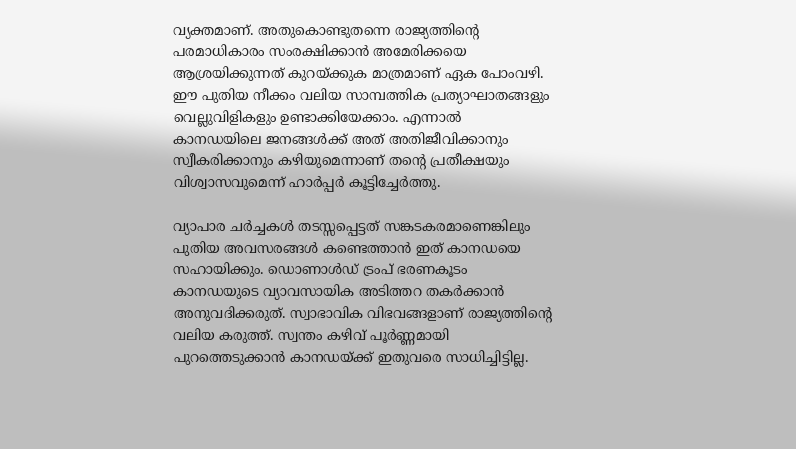വ്യക്തമാണ്. അതുകൊണ്ടുതന്നെ രാജ്യത്തിന്റെ പരമാധികാരം സംരക്ഷിക്കാന്‍ അമേരിക്കയെ ആശ്രയിക്കുന്നത് കുറയ്ക്കുക മാത്രമാണ് ഏക പോംവഴി. ഈ പുതിയ നീക്കം വലിയ സാമ്പത്തിക പ്രത്യാഘാതങ്ങളും വെല്ലുവിളികളും ഉണ്ടാക്കിയേക്കാം. എന്നാല്‍ കാനഡയിലെ ജനങ്ങള്‍ക്ക് അത് അതിജീവിക്കാനും സ്വീകരിക്കാനും കഴിയുമെന്നാണ് തന്റെ പ്രതീക്ഷയും വിശ്വാസവുമെന്ന് ഹാര്‍പ്പര്‍ കൂട്ടിച്ചേര്‍ത്തു.

വ്യാപാര ചര്‍ച്ചകള്‍ തടസ്സപ്പെട്ടത് സങ്കടകരമാണെങ്കിലും പുതിയ അവസരങ്ങള്‍ കണ്ടെത്താന്‍ ഇത് കാനഡയെ സഹായിക്കും. ഡൊണാള്‍ഡ് ട്രംപ് ഭരണകൂടം കാനഡയുടെ വ്യാവസായിക അടിത്തറ തകര്‍ക്കാന്‍ അനുവദിക്കരുത്. സ്വാഭാവിക വിഭവങ്ങളാണ് രാജ്യത്തിന്റെ വലിയ കരുത്ത്. സ്വന്തം കഴിവ് പൂര്‍ണ്ണമായി പുറത്തെടുക്കാന്‍ കാനഡയ്ക്ക് ഇതുവരെ സാധിച്ചിട്ടില്ല.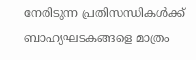നേരിടുന്ന പ്രതിസന്ധികള്‍ക്ക് ബാഹ്യഘടകങ്ങളെ മാത്രം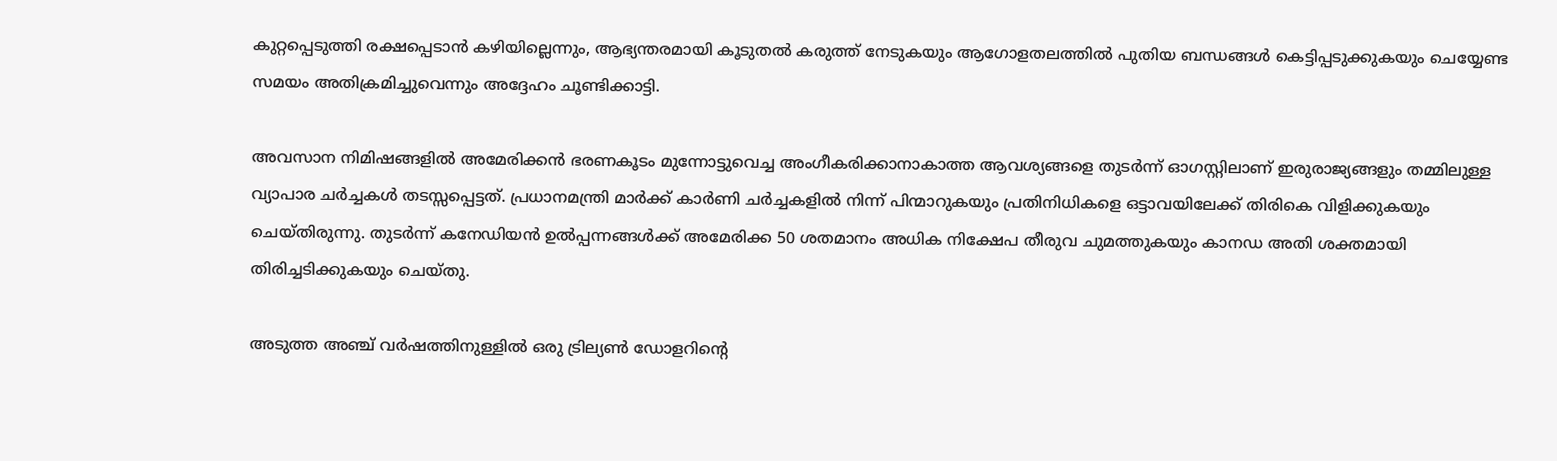കുറ്റപ്പെടുത്തി രക്ഷപ്പെടാന്‍ കഴിയില്ലെന്നും, ആഭ്യന്തരമായി കൂടുതല്‍ കരുത്ത് നേടുകയും ആഗോളതലത്തില്‍ പുതിയ ബന്ധങ്ങള്‍ കെട്ടിപ്പടുക്കുകയും ചെയ്യേണ്ട സമയം അതിക്രമിച്ചുവെന്നും അദ്ദേഹം ചൂണ്ടിക്കാട്ടി.

അവസാന നിമിഷങ്ങളില്‍ അമേരിക്കന്‍ ഭരണകൂടം മുന്നോട്ടുവെച്ച അംഗീകരിക്കാനാകാത്ത ആവശ്യങ്ങളെ തുടര്‍ന്ന് ഓഗസ്റ്റിലാണ് ഇരുരാജ്യങ്ങളും തമ്മിലുള്ള വ്യാപാര ചര്‍ച്ചകള്‍ തടസ്സപ്പെട്ടത്. പ്രധാനമന്ത്രി മാര്‍ക്ക് കാര്‍ണി ചര്‍ച്ചകളില്‍ നിന്ന് പിന്മാറുകയും പ്രതിനിധികളെ ഒട്ടാവയിലേക്ക് തിരികെ വിളിക്കുകയും ചെയ്തിരുന്നു. തുടര്‍ന്ന് കനേഡിയന്‍ ഉല്‍പ്പന്നങ്ങള്‍ക്ക് അമേരിക്ക 50 ശതമാനം അധിക നിക്ഷേപ തീരുവ ചുമത്തുകയും കാനഡ അതി ശക്തമായി തിരിച്ചടിക്കുകയും ചെയ്തു.

അടുത്ത അഞ്ച് വര്‍ഷത്തിനുള്ളില്‍ ഒരു ട്രില്യണ്‍ ഡോളറിന്റെ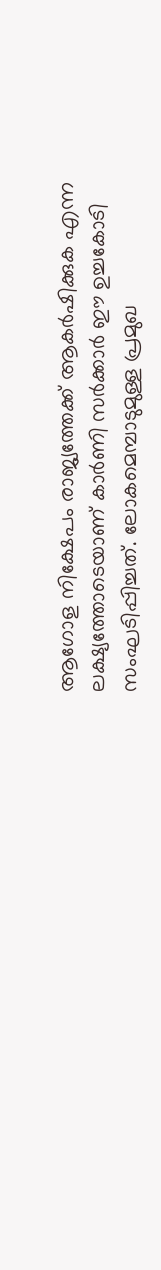ആഗോള നിക്ഷേപം രാജ്യത്തേക്ക് ആകര്‍ഷിക്കുക എന്ന ലക്ഷ്യത്തോടെയാണ് കാര്‍ണി സര്‍ക്കാര്‍ ഈ ഉച്ചകോടി സംഘടിപ്പിച്ചത്. ലോകമെമ്പാടുമുള്ള പ്രമുഖ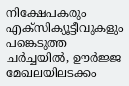നിക്ഷേപകരും എക്‌സിക്യൂട്ടീവുകളും പങ്കെടുത്ത ചര്‍ച്ചയില്‍, ഊര്‍ജ്ജ മേഖലയിലടക്കം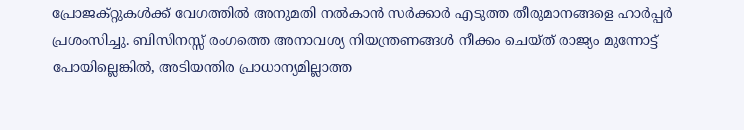പ്രോജക്റ്റുകള്‍ക്ക് വേഗത്തില്‍ അനുമതി നല്‍കാന്‍ സര്‍ക്കാര്‍ എടുത്ത തീരുമാനങ്ങളെ ഹാര്‍പ്പര്‍ പ്രശംസിച്ചു. ബിസിനസ്സ് രംഗത്തെ അനാവശ്യ നിയന്ത്രണങ്ങള്‍ നീക്കം ചെയ്ത് രാജ്യം മുന്നോട്ട് പോയില്ലെങ്കില്‍, അടിയന്തിര പ്രാധാന്യമില്ലാത്ത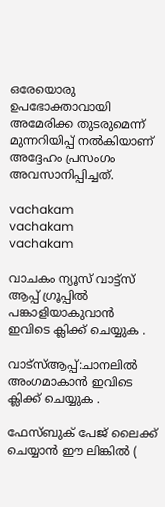ഒരേയൊരു ഉപഭോക്താവായി അമേരിക്ക തുടരുമെന്ന് മുന്നറിയിപ്പ് നല്‍കിയാണ് അദ്ദേഹം പ്രസംഗം അവസാനിപ്പിച്ചത്.

vachakam
vachakam
vachakam

വാചകം ന്യൂസ് വാട്ട്സ് ആപ്പ് ഗ്രൂപ്പിൽ പങ്കാളിയാകുവാൻ ഇവിടെ ക്ലിക്ക് ചെയ്യുക .

വാട്സ്ആപ്പ്:ചാനലിൽ അംഗമാകാൻ ഇവിടെ ക്ലിക്ക് ചെയ്യുക .

ഫേസ്ബുക് പേജ് ലൈക്ക് ചെയ്യാൻ ഈ ലിങ്കിൽ (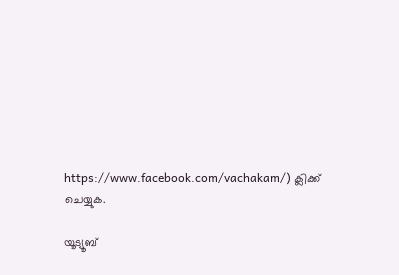https://www.facebook.com/vachakam/) ക്ലിക്ക് ചെയ്യുക.

യൂട്യൂബ്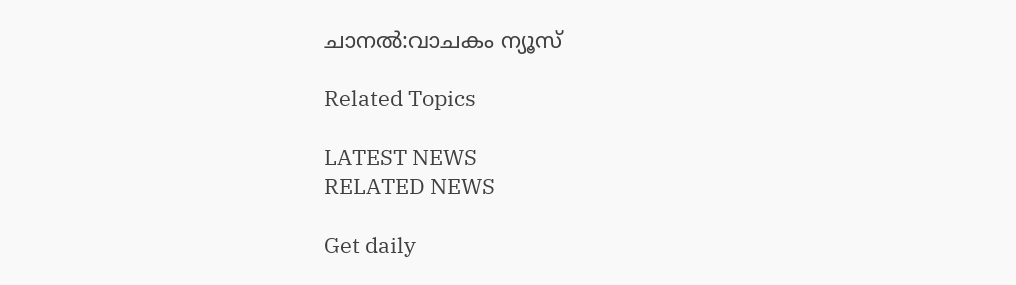ചാനൽ:വാചകം ന്യൂസ്

Related Topics

LATEST NEWS
RELATED NEWS

Get daily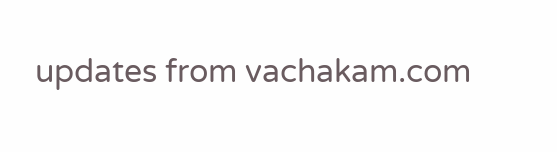updates from vachakam.com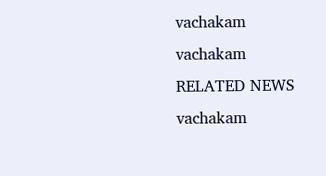vachakam
vachakam
RELATED NEWS
vachakam